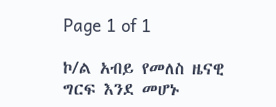Page 1 of 1

ኮ/ል አብይ የመለስ ዜናዊ ግርፍ እንደ መሆኑ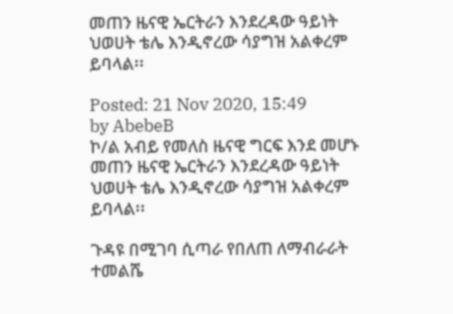መጠን ዜናዊ ኤርትራን እንደረዳው ዓይነት ህወሀት ቴሌ እንዲኖረው ሳያግዝ አልቀረም ይባላል፡፡

Posted: 21 Nov 2020, 15:49
by AbebeB
ኮ/ል አብይ የመለስ ዜናዊ ግርፍ እንደ መሆኑ መጠን ዜናዊ ኤርትራን እንደረዳው ዓይነት ህወሀት ቴሌ እንዲኖረው ሳያግዝ አልቀረም ይባላል፡፡

ጉዳዩ በሚገባ ሲጣራ የበለጠ ለማብራራት ተመልሼ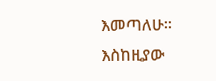እመጣለሁ፡፡ እስከዚያው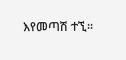እየመጣሽ ተኚ፡፡